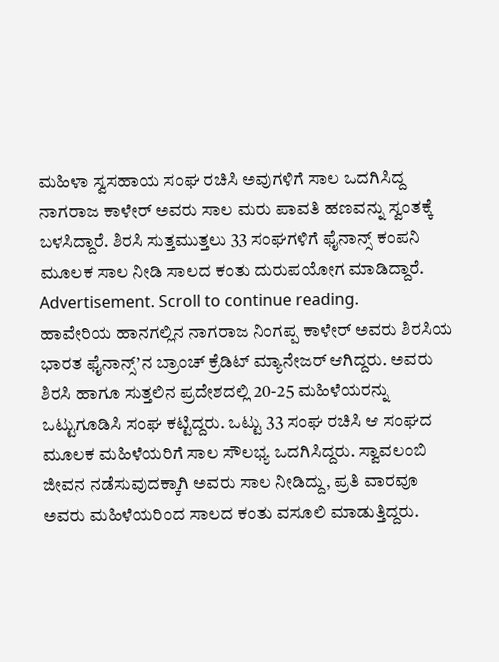ಮಹಿಳಾ ಸ್ವಸಹಾಯ ಸಂಘ ರಚಿಸಿ ಅವುಗಳಿಗೆ ಸಾಲ ಒದಗಿಸಿದ್ದ ನಾಗರಾಜ ಕಾಳೇರ್ ಅವರು ಸಾಲ ಮರು ಪಾವತಿ ಹಣವನ್ನು ಸ್ವಂತಕ್ಕೆ ಬಳಸಿದ್ದಾರೆ. ಶಿರಸಿ ಸುತ್ತಮುತ್ತಲು 33 ಸಂಘಗಳಿಗೆ ಫೈನಾನ್ಸ್ ಕಂಪನಿ ಮೂಲಕ ಸಾಲ ನೀಡಿ ಸಾಲದ ಕಂತು ದುರುಪಯೋಗ ಮಾಡಿದ್ದಾರೆ.
Advertisement. Scroll to continue reading.
ಹಾವೇರಿಯ ಹಾನಗಲ್ಲಿನ ನಾಗರಾಜ ನಿಂಗಪ್ಪ ಕಾಳೇರ್ ಅವರು ಶಿರಸಿಯ ಭಾರತ ಫೈನಾನ್ಸ್’ನ ಬ್ರಾಂಚ್ ಕ್ರೆಡಿಟ್ ಮ್ಯಾನೇಜರ್ ಆಗಿದ್ದರು. ಅವರು ಶಿರಸಿ ಹಾಗೂ ಸುತ್ತಲಿನ ಪ್ರದೇಶದಲ್ಲಿ 20-25 ಮಹಿಳೆಯರನ್ನು ಒಟ್ಟುಗೂಡಿಸಿ ಸಂಘ ಕಟ್ಟಿದ್ದರು. ಒಟ್ಟು 33 ಸಂಘ ರಚಿಸಿ ಆ ಸಂಘದ ಮೂಲಕ ಮಹಿಳೆಯರಿಗೆ ಸಾಲ ಸೌಲಭ್ಯ ಒದಗಿಸಿದ್ದರು. ಸ್ವಾವಲಂಬಿ ಜೀವನ ನಡೆಸುವುದಕ್ಕಾಗಿ ಅವರು ಸಾಲ ನೀಡಿದ್ದು, ಪ್ರತಿ ವಾರವೂ ಅವರು ಮಹಿಳೆಯರಿಂದ ಸಾಲದ ಕಂತು ವಸೂಲಿ ಮಾಡುತ್ತಿದ್ದರು.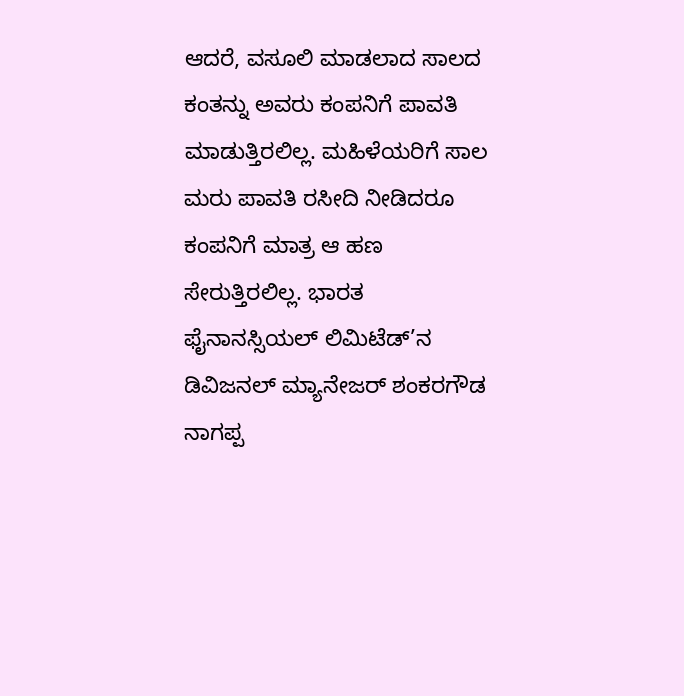ಆದರೆ, ವಸೂಲಿ ಮಾಡಲಾದ ಸಾಲದ ಕಂತನ್ನು ಅವರು ಕಂಪನಿಗೆ ಪಾವತಿ ಮಾಡುತ್ತಿರಲಿಲ್ಲ. ಮಹಿಳೆಯರಿಗೆ ಸಾಲ ಮರು ಪಾವತಿ ರಸೀದಿ ನೀಡಿದರೂ ಕಂಪನಿಗೆ ಮಾತ್ರ ಆ ಹಣ ಸೇರುತ್ತಿರಲಿಲ್ಲ. ಭಾರತ ಫೈನಾನಸ್ಸಿಯಲ್ ಲಿಮಿಟೆಡ್’ನ ಡಿವಿಜನಲ್ ಮ್ಯಾನೇಜರ್ ಶಂಕರಗೌಡ ನಾಗಪ್ಪ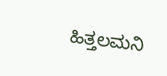ಹಿತ್ತಲಮನಿ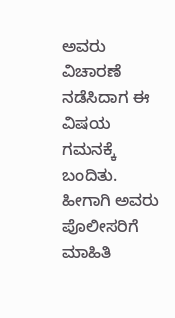ಅವರು ವಿಚಾರಣೆ ನಡೆಸಿದಾಗ ಈ ವಿಷಯ ಗಮನಕ್ಕೆ ಬಂದಿತು. ಹೀಗಾಗಿ ಅವರು ಪೊಲೀಸರಿಗೆ ಮಾಹಿತಿ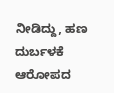ನೀಡಿದ್ದು, ಹಣ ದುರ್ಬಳಕೆ ಆರೋಪದ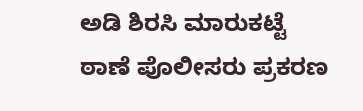ಅಡಿ ಶಿರಸಿ ಮಾರುಕಟ್ಟೆ ಠಾಣೆ ಪೊಲೀಸರು ಪ್ರಕರಣ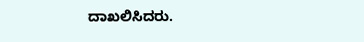ದಾಖಲಿಸಿದರು.